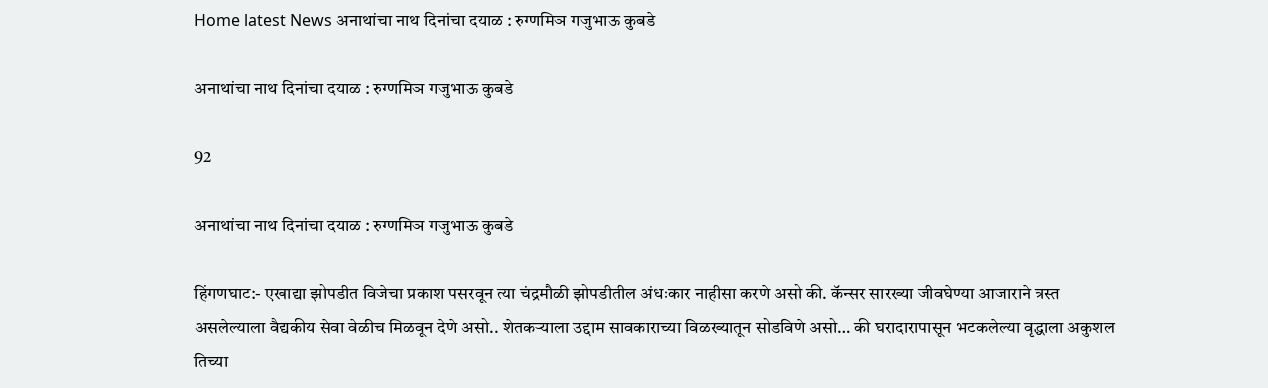Home latest News अनाथांचा नाथ दिनांचा दयाळ : रुग्णमिञ गजुभाऊ कुबडे

अनाथांचा नाथ दिनांचा दयाळ : रुग्णमिञ गजुभाऊ कुबडे

92

अनाथांचा नाथ दिनांचा दयाळ : रुग्णमिञ गजुभाऊ कुबडे

हिंगणघाट:- एखाद्या झोपडीत विजेचा प्रकाश पसरवून त्या चंद्रमौळी झोपडीतील अंधःकार नाहीसा करणे असो की. कॅन्सर सारख्या जीवघेण्या आजाराने त्रस्त असलेल्याला वैद्यकीय सेवा वेळीच मिळवून देणे असो.. शेतकऱ्याला उद्दाम सावकाराच्या विळख्यातून सोडविणे असो… की घरादारापासून भटकलेल्या वृद्धाला अकुशल तिच्या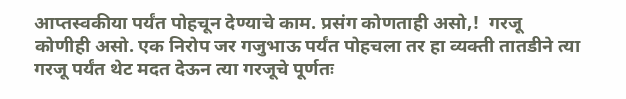आप्तस्वकीया पर्यंत पोहचून देण्याचे काम. प्रसंग कोणताही असो,!  गरजू कोणीही असो. एक निरोप जर गजुभाऊ पर्यंत पोहचला तर हा व्यक्ती तातडीने त्या गरजू पर्यंत थेट मदत देऊन त्या गरजूचे पूर्णतः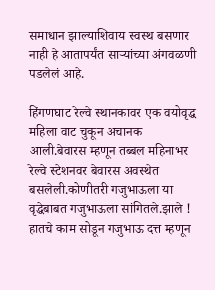समाधान झाल्याशिवाय स्वस्थ बसणार नाही हे आतापर्यंत साऱ्यांच्या अंगवळणी पडलेलं आहे.

हिंगणघाट रेल्वे स्थानकावर एक वयोवृद्ध महिला वाट चुकून अचानक आली.बेवारस म्हणून तब्बल महिनाभर रेल्वे स्टेशनवर बेवारस अवस्थेत बसलेली.कोणीतरी गजुभाऊला या वृद्धेबाबत गजुभाऊला सांगितले.झाले ! हातचे काम सोडून गजुभाऊ दत्त म्हणून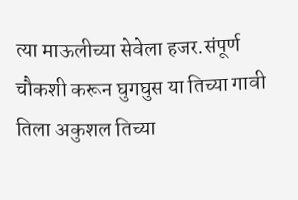त्या माऊलीच्या सेवेला हजर.संपूर्ण चौकशी करून घुगघुस या तिच्या गावी तिला अकुशल तिच्या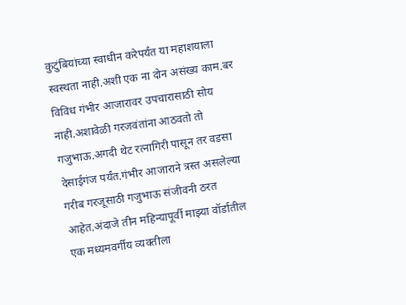कुटुंबियांच्या स्वाधीन करेपर्यंत या महाशयाला स्वस्थता नाही.अशी एक ना दोन असंख्य काम.बर विविध गंभीर आजारावर उपचारासाठी सोय नाही.अशावेळी गरजवंतांना आठवतो तो गजुभाऊ.अगदी थेट रत्नागिरी पासून तर वडसा देसाईगंज पर्यंत.गंभीर आजाराने त्रस्त असलेल्या गरीब गरजूसाठी गजुभाऊ संजीवनी ठरत आहेत.अंदाजे तीन महिन्यापूर्वी माझ्या वॉर्डातील एक मध्यमवर्गीय व्यक्तीला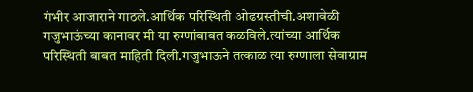गंभीर आजाराने गाठले.आर्थिक परिस्थिती ओढग्रस्तीची.अशावेळी गजुभाऊंच्या कानावर मी या रुग्णांबाबत कळविले.त्यांच्या आर्थिक परिस्थिती बाबत माहिती दिली.गजुभाऊने तत्काळ त्या रुग्णाला सेवाग्राम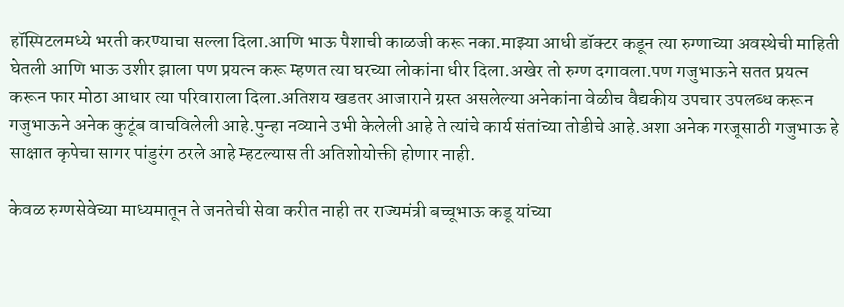हॉस्पिटलमध्ये भरती करण्याचा सल्ला दिला.आणि भाऊ पैशाची काळजी करू नका.माझ्या आधी डॉक्टर कडून त्या रुग्णाच्या अवस्थेची माहिती घेतली आणि भाऊ उशीर झाला पण प्रयत्न करू म्हणत त्या घरच्या लोकांना धीर दिला.अखेर तो रुग्ण दगावला.पण गजुभाऊने सतत प्रयत्न करून फार मोठा आधार त्या परिवाराला दिला.अतिशय खडतर आजाराने ग्रस्त असलेल्या अनेकांना वेळीच वैद्यकीय उपचार उपलब्ध करून गजुभाऊने अनेक कुटूंब वाचविलेली आहे.पुन्हा नव्याने उभी केलेली आहे ते त्यांचे कार्य संतांच्या तोडीचे आहे.अशा अनेक गरजूसाठी गजुभाऊ हे साक्षात कृपेचा सागर पांडुरंग ठरले आहे म्हटल्यास ती अतिशोयोक्ती होणार नाही.

केवळ रुग्णसेवेच्या माध्यमातून ते जनतेची सेवा करीत नाही तर राज्यमंत्री बच्चूभाऊ कडू यांच्या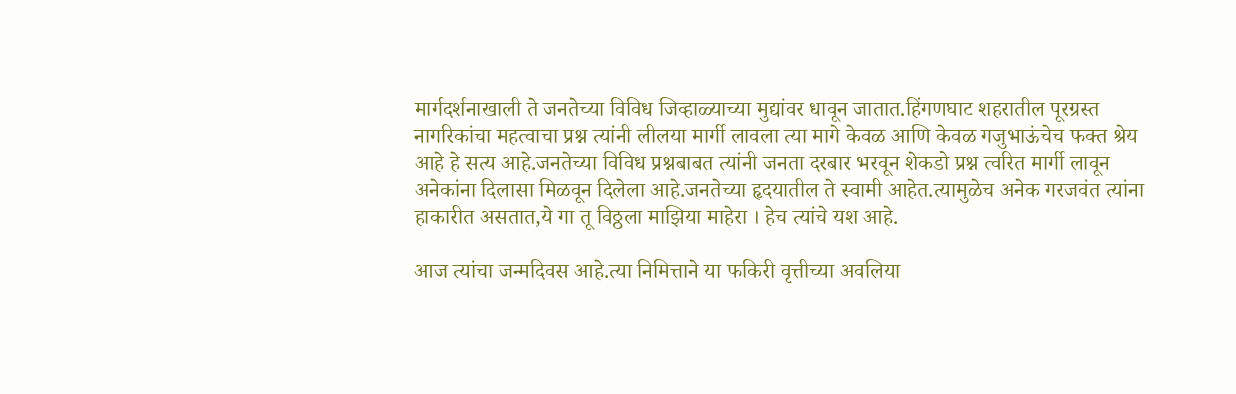मार्गदर्शनाखाली ते जनतेच्या विविध जिव्हाळ्याच्या मुद्यांवर धावून जातात.हिंगणघाट शहरातील पूरग्रस्त नागरिकांचा महत्वाचा प्रश्न त्यांनी लीलया मार्गी लावला त्या मागे केवळ आणि केवळ गजुभाऊंचेच फक्त श्रेय आहे हे सत्य आहे.जनतेच्या विविध प्रश्नबाबत त्यांनी जनता दरबार भरवून शेकडो प्रश्न त्वरित मार्गी लावून अनेकांना दिलासा मिळवून दिलेला आहे.जनतेच्या हृदयातील ते स्वामी आहेत.त्यामुळेच अनेक गरजवंत त्यांना हाकारीत असतात,ये गा तू विठ्ठला माझिया माहेरा । हेच त्यांचे यश आहे.

आज त्यांचा जन्मदिवस आहे.त्या निमित्ताने या फकिरी वृत्तीच्या अवलिया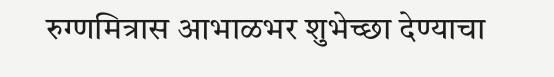रुग्णमित्रास आभाळभर शुभेच्छा देण्याचा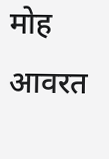मोह आवरत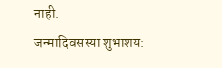नाही.
जन्मादिवसस्या शुभाशय: